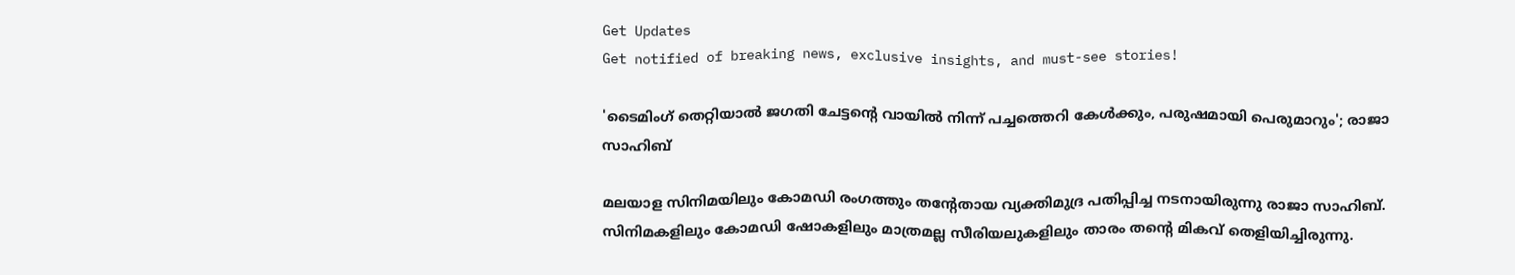Get Updates
Get notified of breaking news, exclusive insights, and must-see stories!

'ടൈമിംഗ് തെറ്റിയാൽ ജഗതി ചേട്ടന്റെ വായിൽ നിന്ന് പച്ചത്തെറി കേൾക്കും, പരുഷമായി പെരുമാറും'; രാജാ സാഹിബ്

മലയാള സിനിമയിലും കോമഡി രംഗത്തും തന്റേതായ വ്യക്തിമുദ്ര പതിപ്പിച്ച നടനായിരുന്നു രാജാ സാഹിബ്. സിനിമകളിലും കോമഡി ഷോകളിലും മാത്രമല്ല സീരിയലുകളിലും താരം തന്റെ മികവ് തെളിയിച്ചിരുന്നു.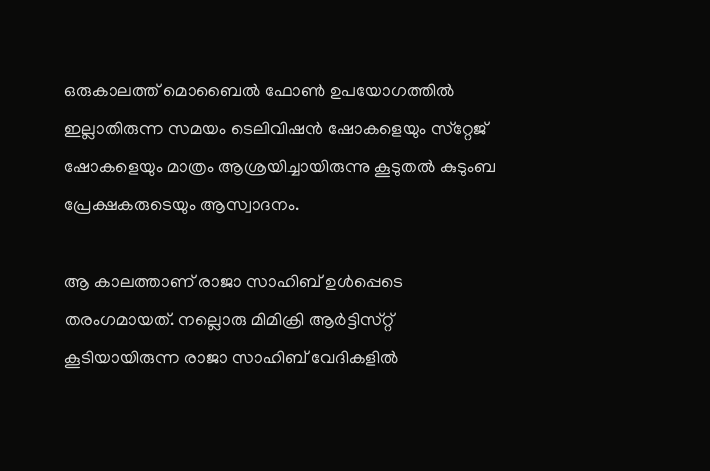ഒരുകാലത്ത് മൊബൈൽ ഫോൺ ഉപയോഗത്തിൽ ഇല്ലാതിരുന്ന സമയം ടെലിവിഷൻ ഷോകളെയും സ്‌റ്റേജ് ഷോകളെയും മാത്രം ആശ്രയിച്ചായിരുന്നു കൂടുതൽ കുടുംബ പ്രേക്ഷകരുടെയും ആസ്വാദനം.

ആ കാലത്താണ് രാജാ സാഹിബ് ഉൾപ്പെടെ തരംഗമായത്. നല്ലൊരു മിമിക്രി ആർട്ടിസ്‌റ്റ് കൂടിയായിരുന്ന രാജാ സാഹിബ് വേദികളിൽ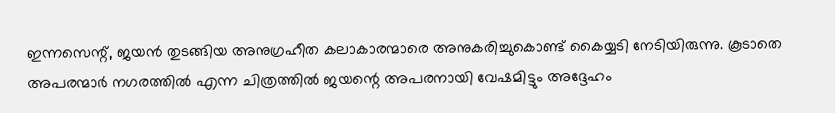ഇന്നസെന്റ്, ജയൻ തുടങ്ങിയ അനുഗ്രഹീത കലാകാരന്മാരെ അനുകരിച്ചുകൊണ്ട് കൈയ്യടി നേടിയിരുന്നു. കൂടാതെ അപരന്മാർ നഗരത്തിൽ എന്ന ചിത്രത്തിൽ ജയന്റെ അപരനായി വേഷമിട്ടും അദ്ദേഹം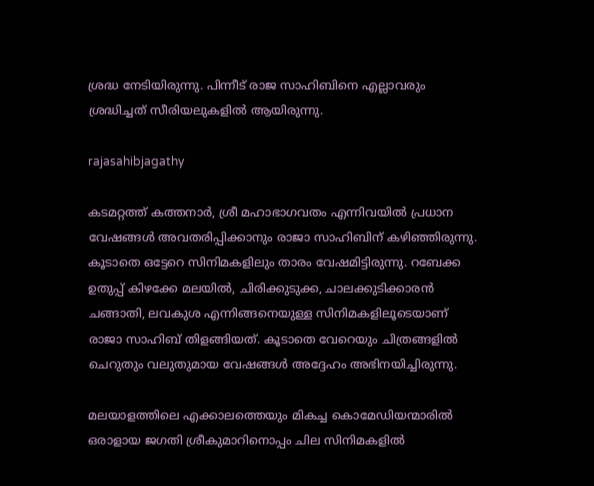ശ്രദ്ധ നേടിയിരുന്നു. പിന്നീട് രാജ സാഹിബിനെ എല്ലാവരും ശ്രദ്ധിച്ചത് സീരിയലുകളിൽ ആയിരുന്നു.

rajasahibjagathy

കടമറ്റത്ത് കത്തനാർ, ശ്രീ മഹാഭാഗവതം എന്നിവയിൽ പ്രധാന വേഷങ്ങൾ അവതരിപ്പിക്കാനും രാജാ സാഹിബിന് കഴിഞ്ഞിരുന്നു. കൂടാതെ ഒട്ടേറെ സിനിമകളിലും താരം വേഷമിട്ടിരുന്നു. റബേക്ക ഉതുപ്പ് കിഴക്കേ മലയിൽ, ചിരിക്കുടുക്ക, ചാലക്കുടിക്കാരൻ ചങ്ങാതി, ലവകുശ എന്നിങ്ങനെയുള്ള സിനിമകളിലൂടെയാണ് രാജാ സാഹിബ് തിളങ്ങിയത്. കൂടാതെ വേറെയും ചിത്രങ്ങളിൽ ചെറുതും വലുതുമായ വേഷങ്ങൾ അദ്ദേഹം അഭിനയിച്ചിരുന്നു.

മലയാളത്തിലെ എക്കാലത്തെയും മികച്ച കൊമേഡിയന്മാരിൽ ഒരാളായ ജഗതി ശ്രീകുമാറിനൊപ്പം ചില സിനിമകളിൽ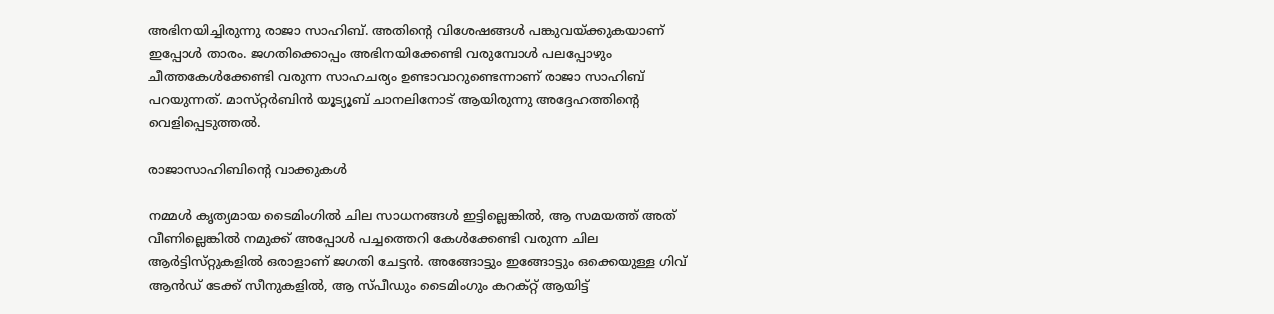അഭിനയിച്ചിരുന്നു രാജാ സാഹിബ്. അതിന്റെ വിശേഷങ്ങൾ പങ്കുവയ്ക്കുകയാണ് ഇപ്പോൾ താരം. ജഗതിക്കൊപ്പം അഭിനയിക്കേണ്ടി വരുമ്പോൾ പലപ്പോഴും ചീത്തകേൾക്കേണ്ടി വരുന്ന സാഹചര്യം ഉണ്ടാവാറുണ്ടെന്നാണ് രാജാ സാഹിബ് പറയുന്നത്. മാസ്‌റ്റർബിൻ യൂട്യൂബ് ചാനലിനോട് ആയിരുന്നു അദ്ദേഹത്തിന്റെ വെളിപ്പെടുത്തൽ.

രാജാസാഹിബിന്റെ വാക്കുകൾ

നമ്മൾ കൃത്യമായ ടൈമിംഗിൽ ചില സാധനങ്ങൾ ഇട്ടില്ലെങ്കിൽ, ആ സമയത്ത് അത് വീണില്ലെങ്കിൽ നമുക്ക് അപ്പോൾ പച്ചത്തെറി കേൾക്കേണ്ടി വരുന്ന ചില ആർട്ടിസ്‌റ്റുകളിൽ ഒരാളാണ് ജഗതി ചേട്ടൻ. അങ്ങോട്ടും ഇങ്ങോട്ടും ഒക്കെയുള്ള ഗിവ് ആൻഡ് ടേക്ക് സീനുകളിൽ, ആ സ്‌പീഡും ടൈമിംഗും കറക്റ്റ് ആയിട്ട്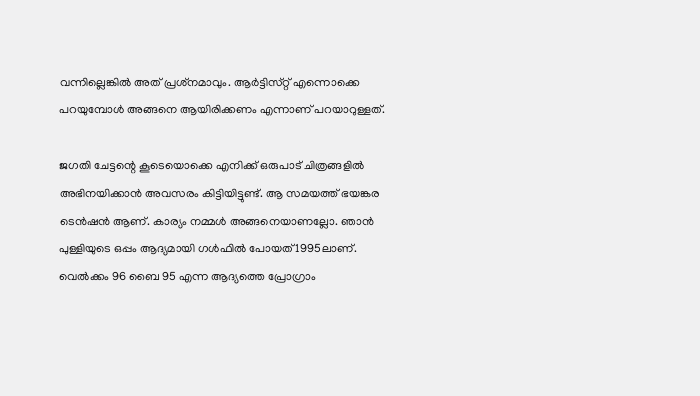വന്നില്ലെങ്കിൽ അത് പ്രശ്‌നമാവും. ആർട്ടിസ്‌റ്റ് എന്നൊക്കെ പറയുമ്പോൾ അങ്ങനെ ആയിരിക്കണം എന്നാണ് പറയാറുള്ളത്.

ജഗതി ചേട്ടന്റെ കൂടെയൊക്കെ എനിക്ക് ഒരുപാട് ചിത്രങ്ങളിൽ അഭിനയിക്കാൻ അവസരം കിട്ടിയിട്ടുണ്ട്. ആ സമയത്ത് ഭയങ്കര ടെൻഷൻ ആണ്. കാര്യം നമ്മൾ അങ്ങനെയാണല്ലോ. ഞാൻ പുള്ളിയുടെ ഒപ്പം ആദ്യമായി ഗൾഫിൽ പോയത് 1995ലാണ്. വെൽക്കം 96 ബൈ 95 എന്ന ആദ്യത്തെ പ്രോഗ്രാം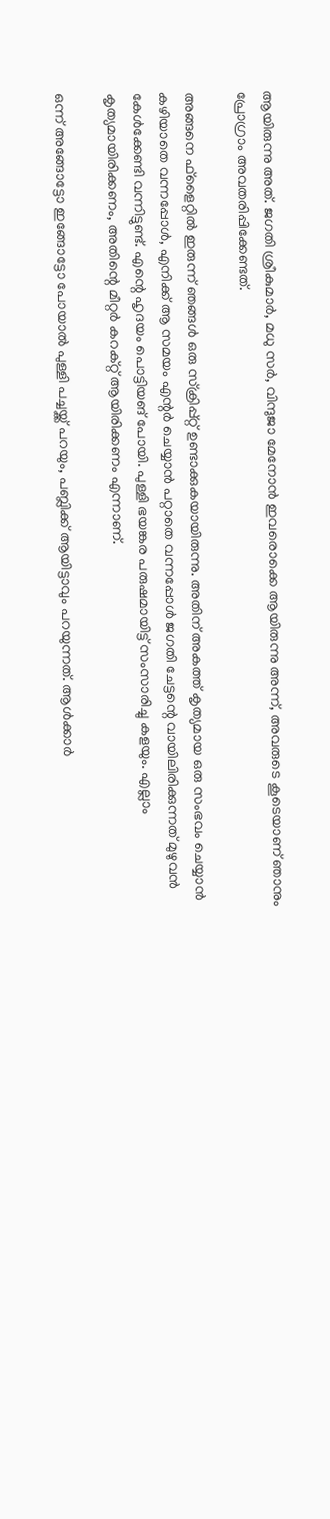ആയിരുന്നു അത്. ജഗതി ശ്രീകുമാർ, മധു സർ, വിന്ദുജാ മേനോൻ ഇവരൊക്കെ ആയിരുന്നു അന്ന്, അവരുടെ കൂടെയാണ് ഞാനും പ്രോഗ്രാം അവതരിപ്പിക്കേണ്ടത്.

അങ്ങനെ ഫ്‌ളൈറ്റിൽ ഇരുന്ന് ഞങ്ങൾ ഒരു സ്ക്രിപ്പ്റ്റ് ഉണ്ടാക്കുകയായിരുന്നു. അതിന് അകത്ത് കൃത്യമായ ഒരു സംഭവം ചെയ്യാൻ കഴിയാതെ വന്നപ്പോൾ, എനിക്ക് ആ സമയം എന്റർ ചെയ്യാൻ പറ്റാതെ വന്നപ്പോൾ ജഗതി ചേട്ടന്റെ വായിലിരിക്കുന്നത് മുഴുവൻ കേൾക്കേണ്ടി വന്നിട്ടുണ്ട്. എന്റെ ഹൃദയം പൊട്ടിയങ് പോയി. പുള്ളി ഭയങ്കര പരുഷമായിട്ട് സംസാരിച്ചു കളയും. എല്ലാം കൃത്യമായിരിക്കണം, അതിന്റെ മീറ്റർ കറക്റ്റ് ആയിരിക്കണം എന്നാണ്.

ഒന്ന് അങ്ങോട്ടോ ഇങ്ങോട്ടോ പോയാൽ പുള്ളി പച്ചയ്ക്ക് പറയും, പബ്ലിക്ക് ആയിട്ടാവും പറയുന്നത്. ആൾക്കാർ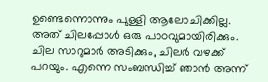ഉണ്ടെന്നൊന്നും പുള്ളി ആലോചിക്കില്ല. അത് ചിലപ്പോൾ ഒരു പാഠവുമായിരിക്കും. ചില സാറുമാർ അടിക്കും, ചിലർ വഴക്ക് പറയും. എന്നെ സംബന്ധിച്ച് ഞാൻ അന്ന്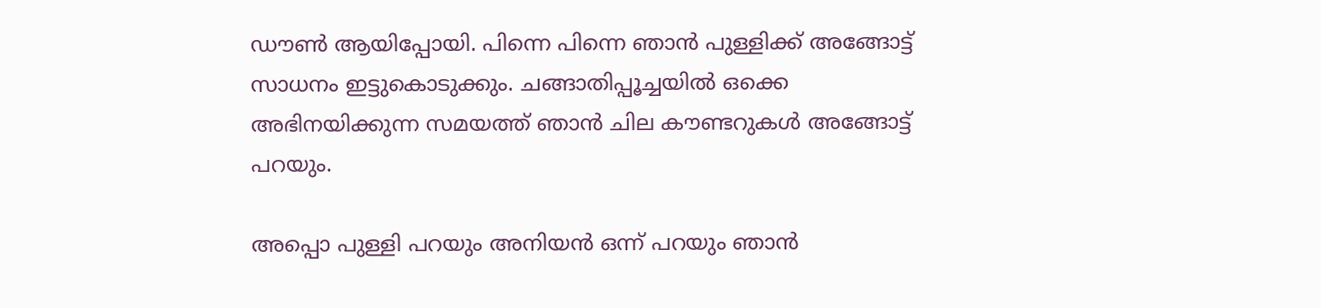ഡൗൺ ആയിപ്പോയി. പിന്നെ പിന്നെ ഞാൻ പുള്ളിക്ക് അങ്ങോട്ട് സാധനം ഇട്ടുകൊടുക്കും. ചങ്ങാതിപ്പൂച്ചയിൽ ഒക്കെ അഭിനയിക്കുന്ന സമയത്ത് ഞാൻ ചില കൗണ്ടറുകൾ അങ്ങോട്ട് പറയും.

അപ്പൊ പുള്ളി പറയും അനിയൻ ഒന്ന് പറയും ഞാൻ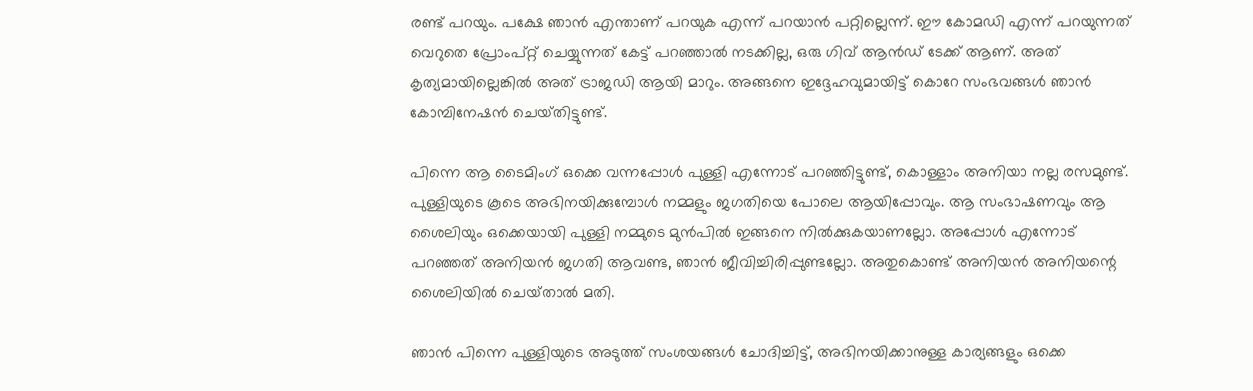രണ്ട് പറയും. പക്ഷേ ഞാൻ എന്താണ് പറയുക എന്ന് പറയാൻ പറ്റില്ലെന്ന്. ഈ കോമഡി എന്ന് പറയുന്നത് വെറുതെ പ്രോംപ്റ്റ് ചെയ്യുന്നത് കേട്ട് പറഞ്ഞാൽ നടക്കില്ല, ഒരു ഗിവ് ആൻഡ് ടേക്ക് ആണ്. അത് കൃത്യമായില്ലെങ്കിൽ അത് ട്രാജഡി ആയി മാറും. അങ്ങനെ ഇദ്ദേഹവുമായിട്ട് കൊറേ സംഭവങ്ങൾ ഞാൻ കോമ്പിനേഷൻ ചെയ്‌തിട്ടുണ്ട്‌.

പിന്നെ ആ ടൈമിംഗ് ഒക്കെ വന്നപ്പോൾ പുള്ളി എന്നോട് പറഞ്ഞിട്ടുണ്ട്, കൊള്ളാം അനിയാ നല്ല രസമുണ്ട്. പുള്ളിയുടെ കൂടെ അഭിനയിക്കുമ്പോൾ നമ്മളും ജഗതിയെ പോലെ ആയിപ്പോവും. ആ സംഭാഷണവും ആ ശൈലിയും ഒക്കെയായി പുള്ളി നമ്മുടെ മുൻപിൽ ഇങ്ങനെ നിൽക്കുകയാണല്ലോ. അപ്പോൾ എന്നോട് പറഞ്ഞത് അനിയൻ ജഗതി ആവണ്ട, ഞാൻ ജീവിച്ചിരിപ്പുണ്ടല്ലോ. അതുകൊണ്ട് അനിയൻ അനിയന്റെ ശൈലിയിൽ ചെയ്‌താൽ മതി.

ഞാൻ പിന്നെ പുള്ളിയുടെ അടുത്ത് സംശയങ്ങൾ ചോദിച്ചിട്ട്, അഭിനയിക്കാനുള്ള കാര്യങ്ങളും ഒക്കെ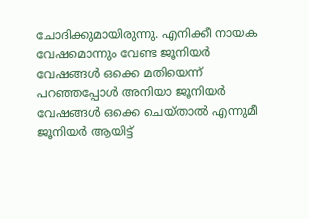ചോദിക്കുമായിരുന്നു. എനിക്കീ നായക വേഷമൊന്നും വേണ്ട ജൂനിയർ വേഷങ്ങൾ ഒക്കെ മതിയെന്ന് പറഞ്ഞപ്പോൾ അനിയാ ജൂനിയർ വേഷങ്ങൾ ഒക്കെ ചെയ്‌താൽ എന്നുമീ ജൂനിയർ ആയിട്ട്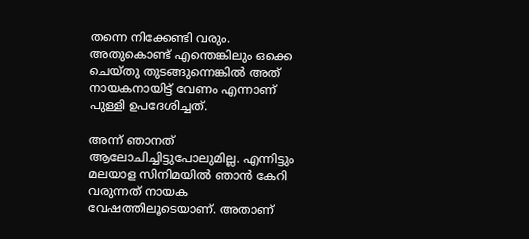തന്നെ നിക്കേണ്ടി വരും. അതുകൊണ്ട് എന്തെങ്കിലും ഒക്കെ ചെയ്‌തു തുടങ്ങുന്നെങ്കിൽ അത് നായകനായിട്ട് വേണം എന്നാണ് പുള്ളി ഉപദേശിച്ചത്.

അന്ന് ഞാനത് ആലോചിച്ചിട്ടുപോലുമില്ല. എന്നിട്ടും മലയാള സിനിമയിൽ ഞാൻ കേറി വരുന്നത് നായക വേഷത്തിലൂടെയാണ്. അതാണ്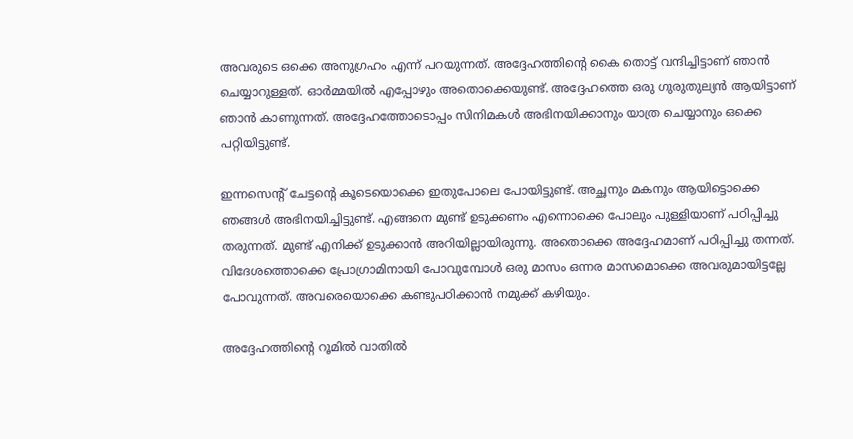അവരുടെ ഒക്കെ അനുഗ്രഹം എന്ന് പറയുന്നത്. അദ്ദേഹത്തിന്റെ കൈ തൊട്ട് വന്ദിച്ചിട്ടാണ് ഞാൻ ചെയ്യാറുള്ളത്. ഓർമ്മയിൽ എപ്പോഴും അതൊക്കെയുണ്ട്. അദ്ദേഹത്തെ ഒരു ഗുരുതുല്യൻ ആയിട്ടാണ് ഞാൻ കാണുന്നത്. അദ്ദേഹത്തോടൊപ്പം സിനിമകൾ അഭിനയിക്കാനും യാത്ര ചെയ്യാനും ഒക്കെ പറ്റിയിട്ടുണ്ട്.

ഇന്നസെന്റ് ചേട്ടന്റെ കൂടെയൊക്കെ ഇതുപോലെ പോയിട്ടുണ്ട്. അച്ഛനും മകനും ആയിട്ടൊക്കെ ഞങ്ങൾ അഭിനയിച്ചിട്ടുണ്ട്. എങ്ങനെ മുണ്ട് ഉടുക്കണം എന്നൊക്കെ പോലും പുള്ളിയാണ് പഠിപ്പിച്ചു തരുന്നത്. മുണ്ട് എനിക്ക് ഉടുക്കാൻ അറിയില്ലായിരുന്നു. അതൊക്കെ അദ്ദേഹമാണ് പഠിപ്പിച്ചു തന്നത്. വിദേശത്തൊക്കെ പ്രോഗ്രാമിനായി പോവുമ്പോൾ ഒരു മാസം ഒന്നര മാസമൊക്കെ അവരുമായിട്ടല്ലേ പോവുന്നത്. അവരെയൊക്കെ കണ്ടുപഠിക്കാൻ നമുക്ക് കഴിയും.

അദ്ദേഹത്തിന്റെ റൂമിൽ വാതിൽ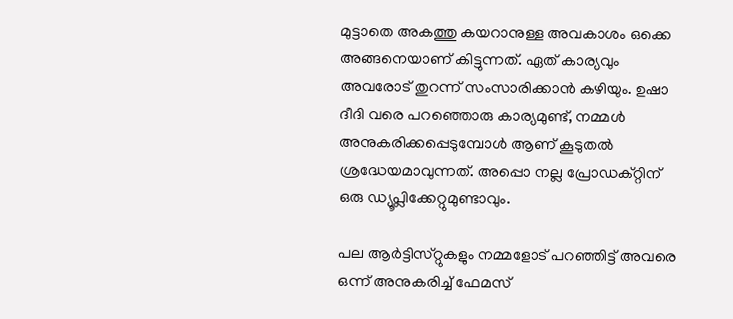മുട്ടാതെ അകത്തു കയറാനുള്ള അവകാശം ഒക്കെ അങ്ങനെയാണ് കിട്ടുന്നത്. ഏത് കാര്യവും അവരോട് തുറന്ന് സംസാരിക്കാൻ കഴിയും. ഉഷാ ദീദി വരെ പറഞ്ഞൊരു കാര്യമുണ്ട്, നമ്മൾ അനുകരിക്കപ്പെടുമ്പോൾ ആണ് കൂടുതൽ ശ്രദ്ധേയമാവുന്നത്. അപ്പൊ നല്ല പ്രോഡക്റ്റിന് ഒരു ഡ്യൂപ്ലിക്കേറ്റുമുണ്ടാവും.

പല ആർട്ടിസ്‌റ്റുകളും നമ്മളോട് പറഞ്ഞിട്ട് അവരെ ഒന്ന് അനുകരിച്ച് ഫേമസ്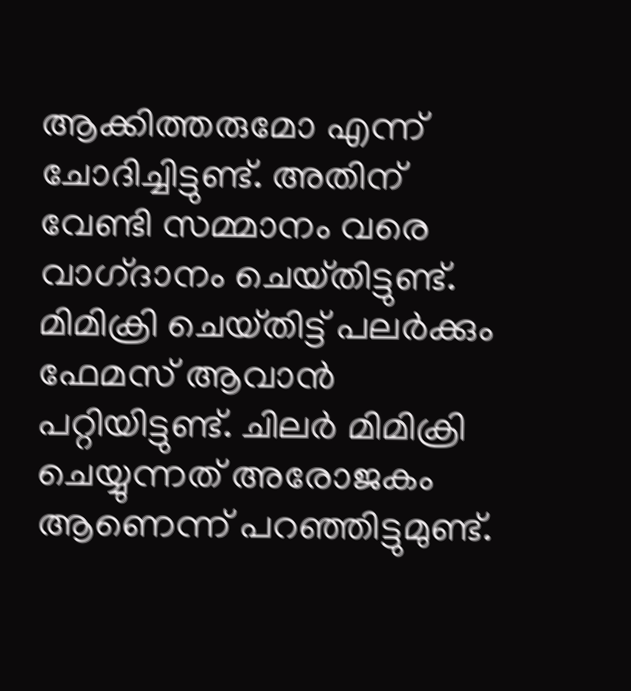ആക്കിത്തരുമോ എന്ന് ചോദിച്ചിട്ടുണ്ട്. അതിന് വേണ്ടി സമ്മാനം വരെ വാഗ്‌ദാനം ചെയ്‌തിട്ടുണ്ട്‌. മിമിക്രി ചെയ്‌തിട്ട് പലർക്കും ഫേമസ് ആവാൻ പറ്റിയിട്ടുണ്ട്. ചിലർ മിമിക്രി ചെയ്യുന്നത് അരോജകം ആണെന്ന് പറഞ്ഞിട്ടുമുണ്ട്.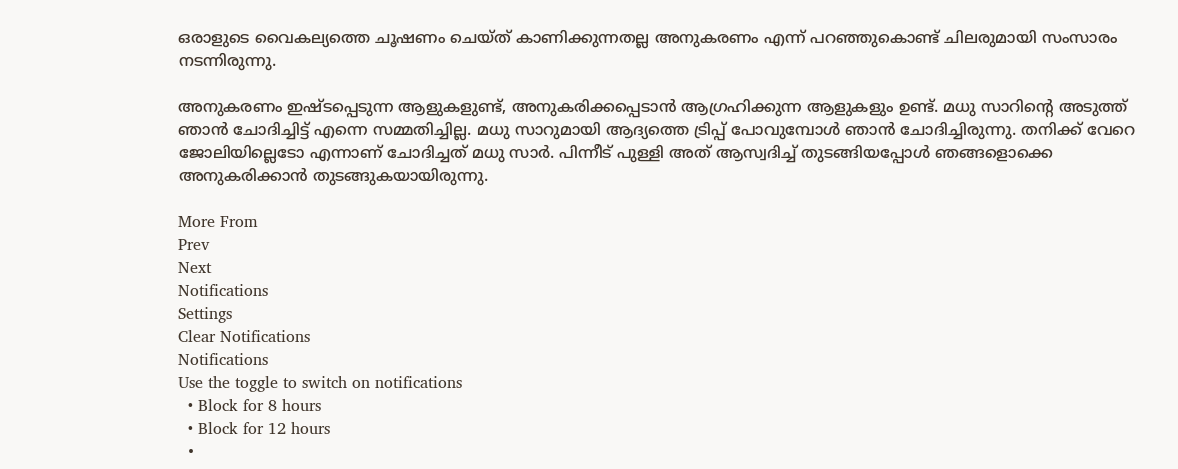ഒരാളുടെ വൈകല്യത്തെ ചൂഷണം ചെയ്‌ത് കാണിക്കുന്നതല്ല അനുകരണം എന്ന് പറഞ്ഞുകൊണ്ട് ചിലരുമായി സംസാരം നടന്നിരുന്നു.

അനുകരണം ഇഷ്‌ടപ്പെടുന്ന ആളുകളുണ്ട്, അനുകരിക്കപ്പെടാൻ ആഗ്രഹിക്കുന്ന ആളുകളും ഉണ്ട്. മധു സാറിന്റെ അടുത്ത് ഞാൻ ചോദിച്ചിട്ട് എന്നെ സമ്മതിച്ചില്ല. മധു സാറുമായി ആദ്യത്തെ ട്രിപ്പ് പോവുമ്പോൾ ഞാൻ ചോദിച്ചിരുന്നു. തനിക്ക് വേറെ ജോലിയില്ലെടോ എന്നാണ് ചോദിച്ചത് മധു സാർ. പിന്നീട് പുള്ളി അത് ആസ്വദിച്ച് തുടങ്ങിയപ്പോൾ ഞങ്ങളൊക്കെ അനുകരിക്കാൻ തുടങ്ങുകയായിരുന്നു.

More From
Prev
Next
Notifications
Settings
Clear Notifications
Notifications
Use the toggle to switch on notifications
  • Block for 8 hours
  • Block for 12 hours
  •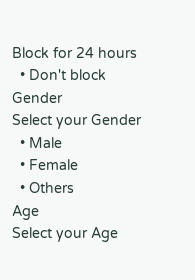Block for 24 hours
  • Don't block
Gender
Select your Gender
  • Male
  • Female
  • Others
Age
Select your Age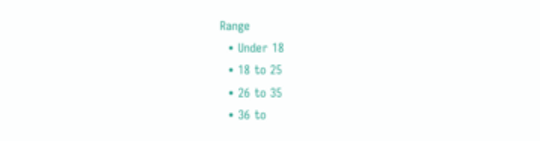Range
  • Under 18
  • 18 to 25
  • 26 to 35
  • 36 to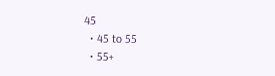45
  • 45 to 55
  • 55+